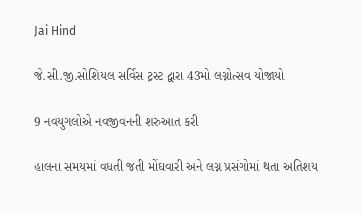Jai Hind

જે.સી.જી.સોશિયલ સર્વિસ ટ્રસ્ટ દ્વારા 43મો લગ્નોત્સવ યોજાયો

9 નવયુગલોએ નવજીવનની શરુઆત કરી

હાલના સમયમાં વધતી જતી મોંઘવારી અને લગ્ન પ્રસંગોમાં થતા અતિશય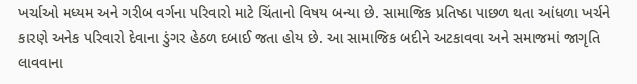ખર્ચાઓ મધ્યમ અને ગરીબ વર્ગના પરિવારો માટે ચિંતાનો વિષય બન્યા છે. સામાજિક પ્રતિષ્ઠા પાછળ થતા આંધળા ખર્ચને કારણે અનેક પરિવારો દેવાના ડુંગર હેઠળ દબાઈ જતા હોય છે. આ સામાજિક બદીને અટકાવવા અને સમાજમાં જાગૃતિ લાવવાના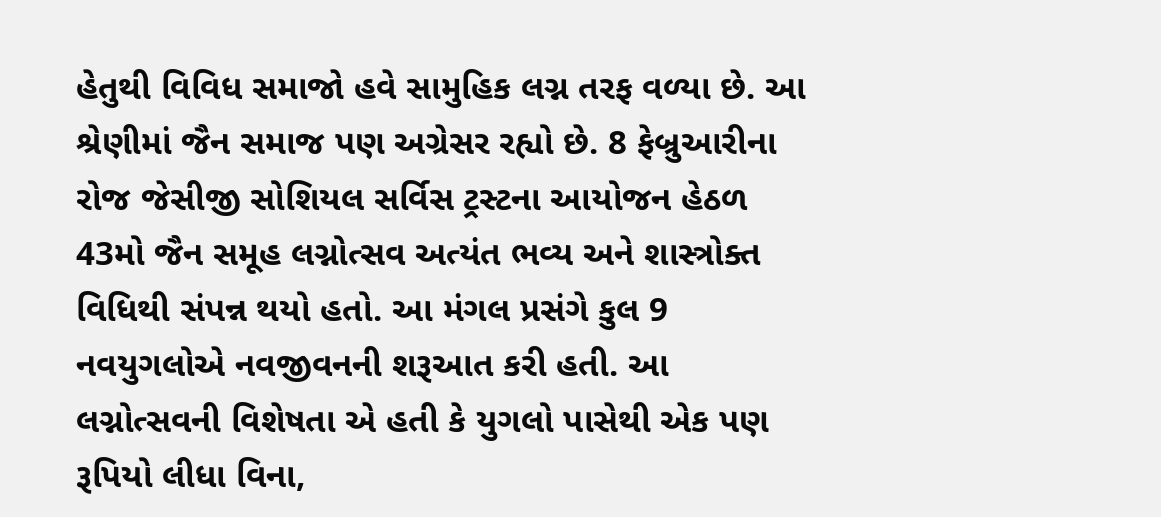હેતુથી વિવિધ સમાજો હવે સામુહિક લગ્ન તરફ વળ્યા છે. આ શ્રેણીમાં જૈન સમાજ પણ અગ્રેસર રહ્યો છે. 8 ફેબ્રુઆરીના રોજ જેસીજી સોશિયલ સર્વિસ ટ્રસ્ટના આયોજન હેઠળ 43મો જૈન સમૂહ લગ્નોત્સવ અત્યંત ભવ્ય અને શાસ્ત્રોક્ત વિધિથી સંપન્ન થયો હતો. આ મંગલ પ્રસંગે કુલ 9 નવયુગલોએ નવજીવનની શરૂઆત કરી હતી. આ લગ્નોત્સવની વિશેષતા એ હતી કે યુગલો પાસેથી એક પણ રૂપિયો લીધા વિના,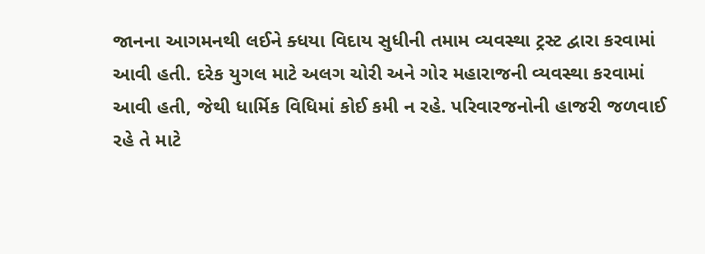જાનના આગમનથી લઈને ક્ધયા વિદાય સુધીની તમામ વ્યવસ્થા ટ્રસ્ટ દ્વારા કરવામાં આવી હતી. દરેક યુગલ માટે અલગ ચોરી અને ગોર મહારાજની વ્યવસ્થા કરવામાં આવી હતી, જેથી ધાર્મિક વિધિમાં કોઈ કમી ન રહે. પરિવારજનોની હાજરી જળવાઈ રહે તે માટે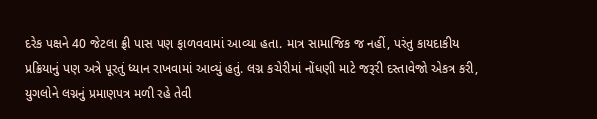દરેક પક્ષને 40 જેટલા ફ્રી પાસ પણ ફાળવવામાં આવ્યા હતા. માત્ર સામાજિક જ નહીં, પરંતુ કાયદાકીય પ્રક્રિયાનું પણ અત્રે પૂરતું ધ્યાન રાખવામાં આવ્યું હતું. લગ્ન કચેરીમાં નોંધણી માટે જરૂરી દસ્તાવેજો એકત્ર કરી, યુગલોને લગ્નનું પ્રમાણપત્ર મળી રહે તેવી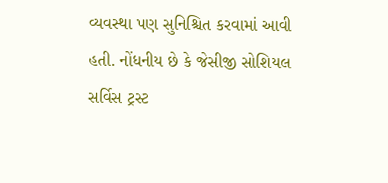વ્યવસ્થા પણ સુનિશ્ચિત કરવામાં આવી હતી. નોંધનીય છે કે જેસીજી સોશિયલ સર્વિસ ટ્રસ્ટ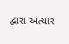દ્વારા અત્યાર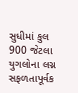સુધીમાં કુલ 900 જેટલા યુગલોના લગ્ન સફળતાપૂર્વક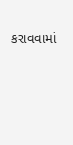કરાવવામાં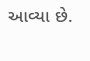આવ્યા છે.